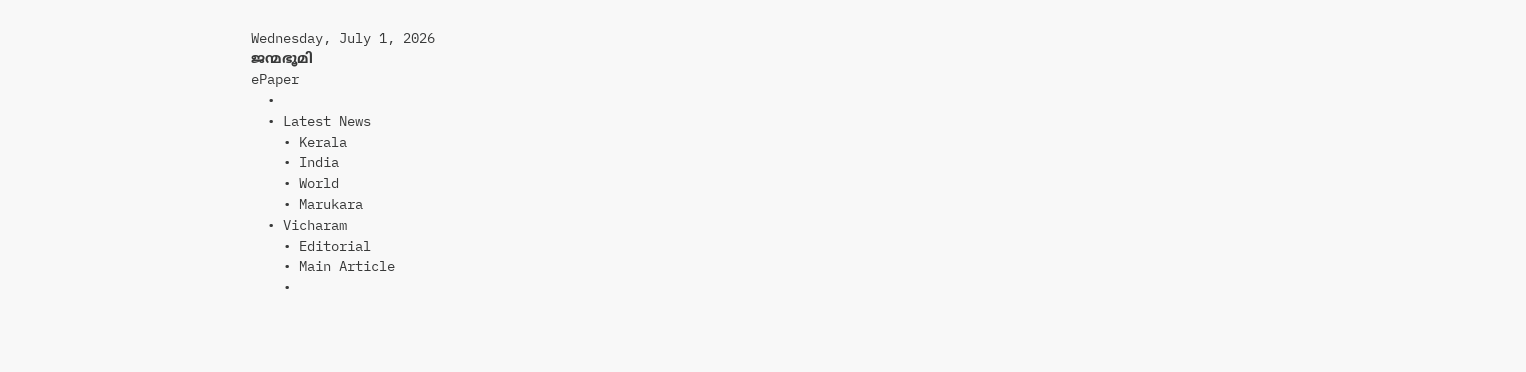Wednesday, July 1, 2026
ജന്മഭൂമി
ePaper
  •
  • Latest News
    • Kerala
    • India
    • World
    • Marukara
  • Vicharam
    • Editorial
    • Main Article
    •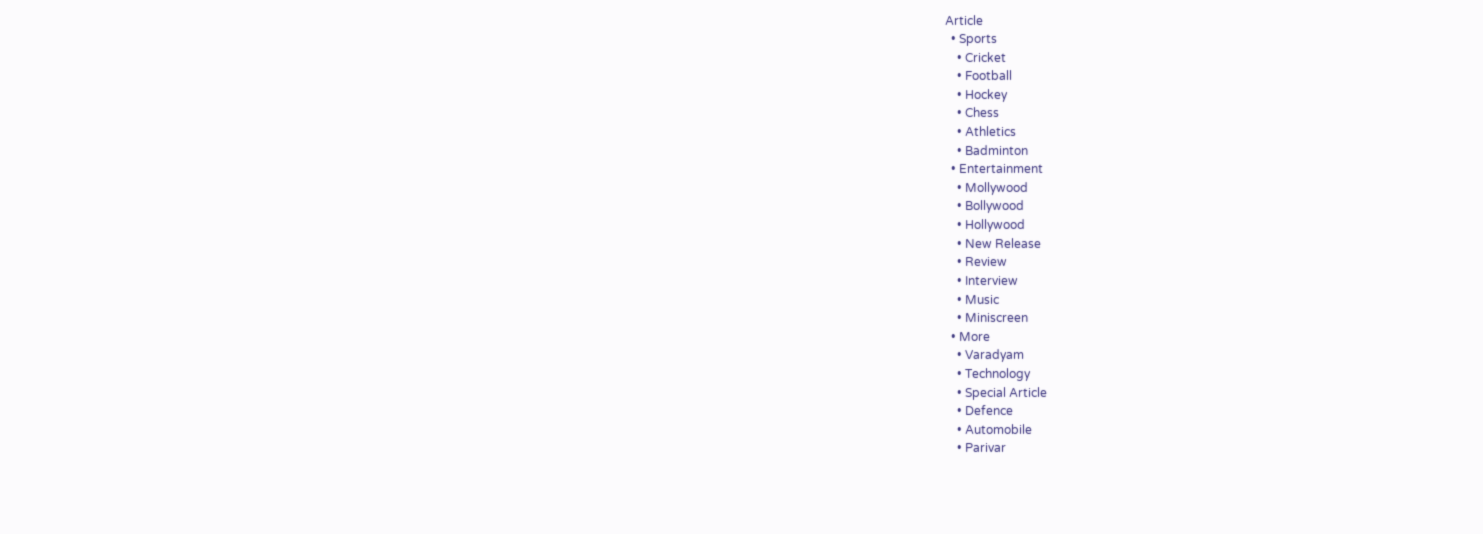Article
  • Sports
    • Cricket
    • Football
    • Hockey
    • Chess
    • Athletics
    • Badminton
  • Entertainment
    • Mollywood
    • Bollywood
    • Hollywood
    • New Release
    • Review
    • Interview
    • Music
    • Miniscreen
  • More
    • Varadyam
    • Technology
    • Special Article
    • Defence
    • Automobile
    • Parivar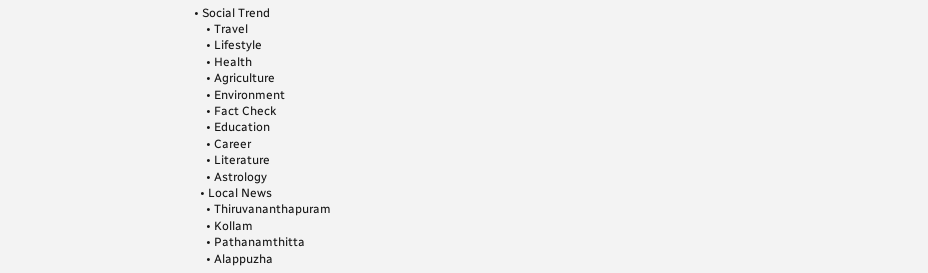• Social Trend
    • Travel
    • Lifestyle
    • Health
    • Agriculture
    • Environment
    • Fact Check
    • Education
    • Career
    • Literature
    • Astrology
  • Local News
    • Thiruvananthapuram
    • Kollam
    • Pathanamthitta
    • Alappuzha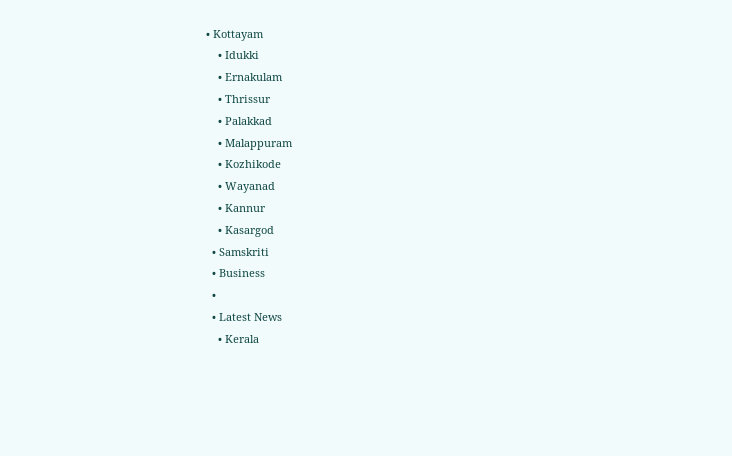• Kottayam
    • Idukki
    • Ernakulam
    • Thrissur
    • Palakkad
    • Malappuram
    • Kozhikode
    • Wayanad
    • Kannur
    • Kasargod
  • Samskriti
  • Business
  •
  • Latest News
    • Kerala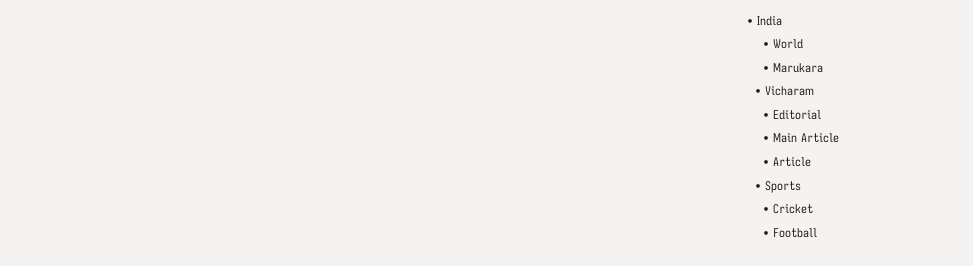• India
    • World
    • Marukara
  • Vicharam
    • Editorial
    • Main Article
    • Article
  • Sports
    • Cricket
    • Football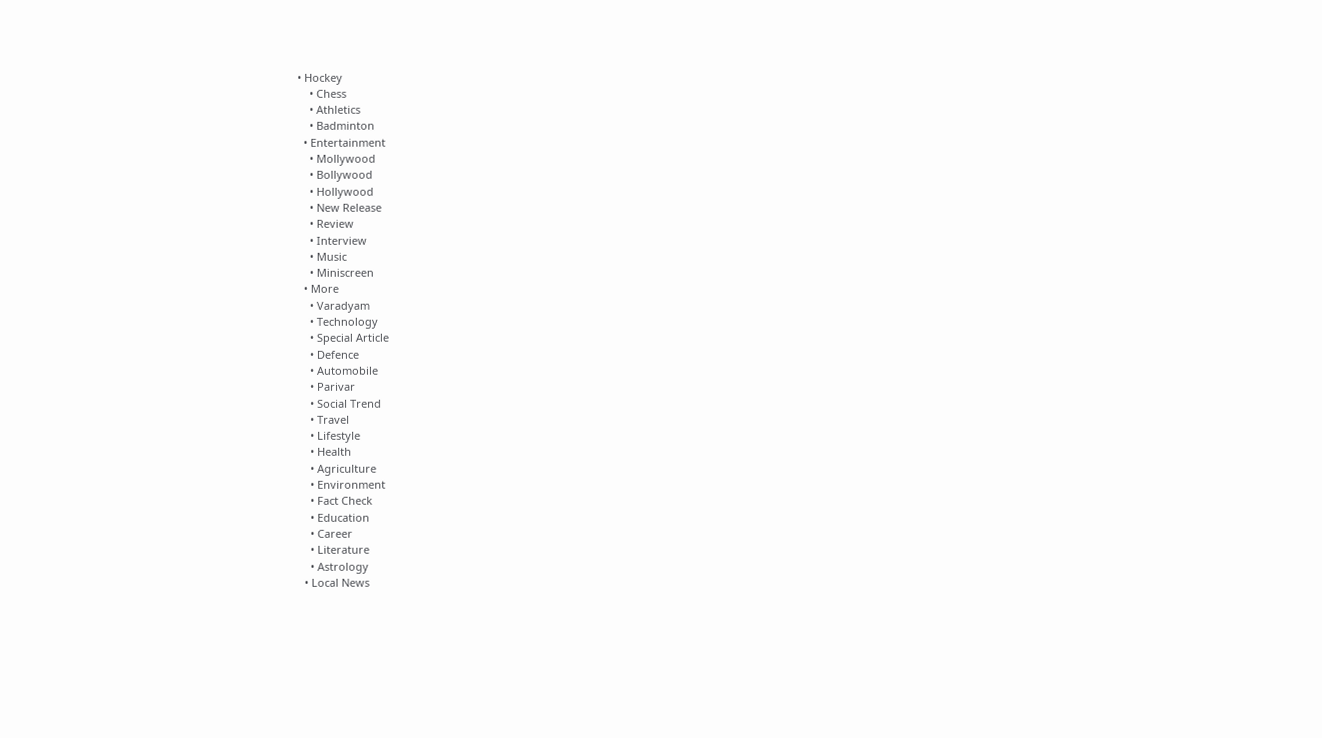• Hockey
    • Chess
    • Athletics
    • Badminton
  • Entertainment
    • Mollywood
    • Bollywood
    • Hollywood
    • New Release
    • Review
    • Interview
    • Music
    • Miniscreen
  • More
    • Varadyam
    • Technology
    • Special Article
    • Defence
    • Automobile
    • Parivar
    • Social Trend
    • Travel
    • Lifestyle
    • Health
    • Agriculture
    • Environment
    • Fact Check
    • Education
    • Career
    • Literature
    • Astrology
  • Local News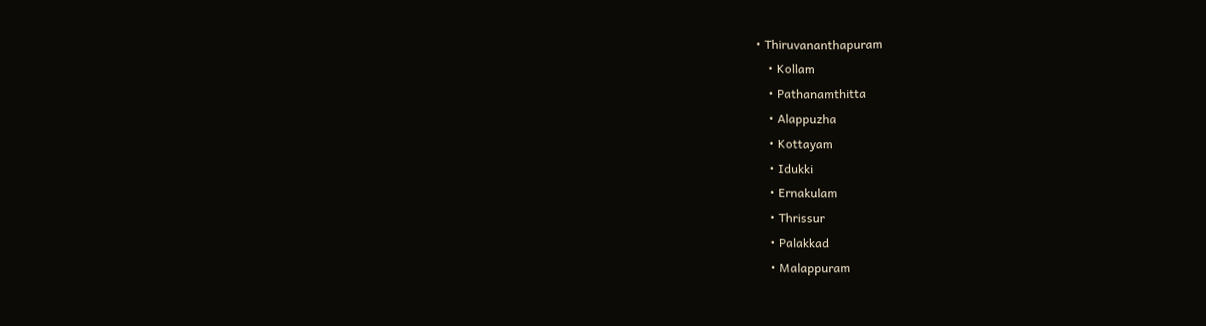• Thiruvananthapuram
    • Kollam
    • Pathanamthitta
    • Alappuzha
    • Kottayam
    • Idukki
    • Ernakulam
    • Thrissur
    • Palakkad
    • Malappuram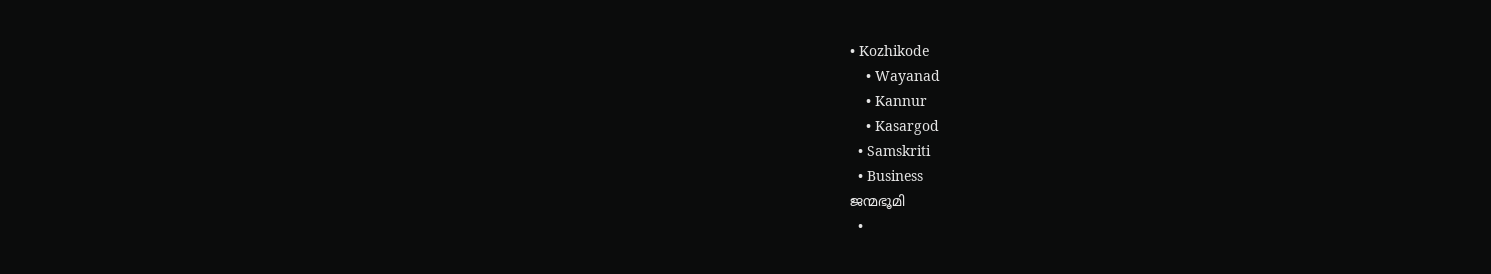• Kozhikode
    • Wayanad
    • Kannur
    • Kasargod
  • Samskriti
  • Business
ജന്മഭൂമി
  •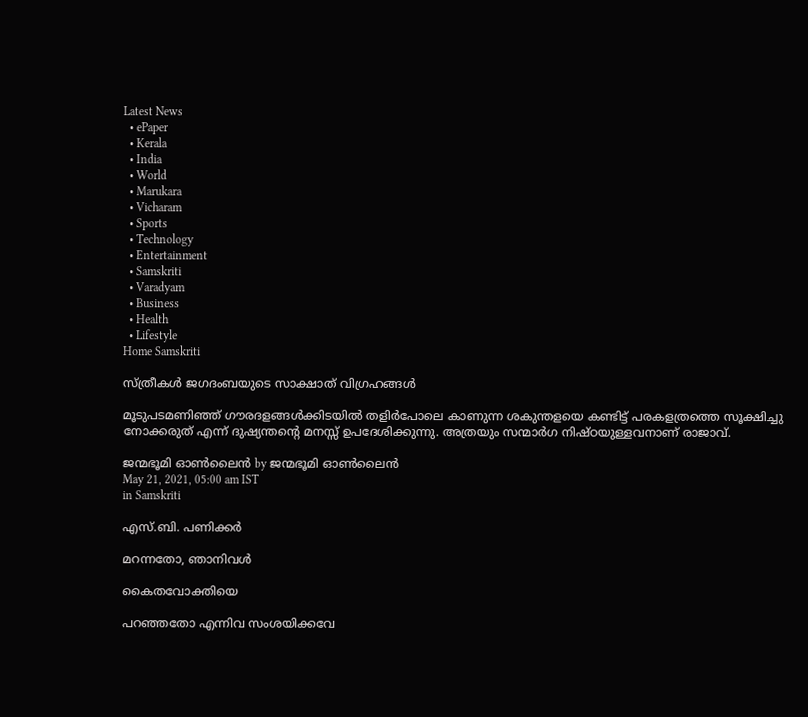Latest News
  • ePaper
  • Kerala
  • India
  • World
  • Marukara
  • Vicharam
  • Sports
  • Technology
  • Entertainment
  • Samskriti
  • Varadyam
  • Business
  • Health
  • Lifestyle
Home Samskriti

സ്ത്രീകള്‍ ജഗദംബയുടെ സാക്ഷാത് വിഗ്രഹങ്ങള്‍

മൂടുപടമണിഞ്ഞ് ഗൗരദളങ്ങള്‍ക്കിടയില്‍ തളിര്‍പോലെ കാണുന്ന ശകുന്തളയെ കണ്ടിട്ട് പരകളത്രത്തെ സൂക്ഷിച്ചു നോക്കരുത് എന്ന് ദുഷ്യന്തന്റെ മനസ്സ് ഉപദേശിക്കുന്നു. അത്രയും സന്മാര്‍ഗ നിഷ്ഠയുള്ളവനാണ് രാജാവ്.

ജന്മഭൂമി ഓണ്‍ലൈന്‍ by ജന്മഭൂമി ഓണ്‍ലൈന്‍
May 21, 2021, 05:00 am IST
in Samskriti

എസ്.ബി. പണിക്കര്‍

മറന്നതോ, ഞാനിവള്‍

കൈതവോക്തിയെ

പറഞ്ഞതോ എന്നിവ സംശയിക്കവേ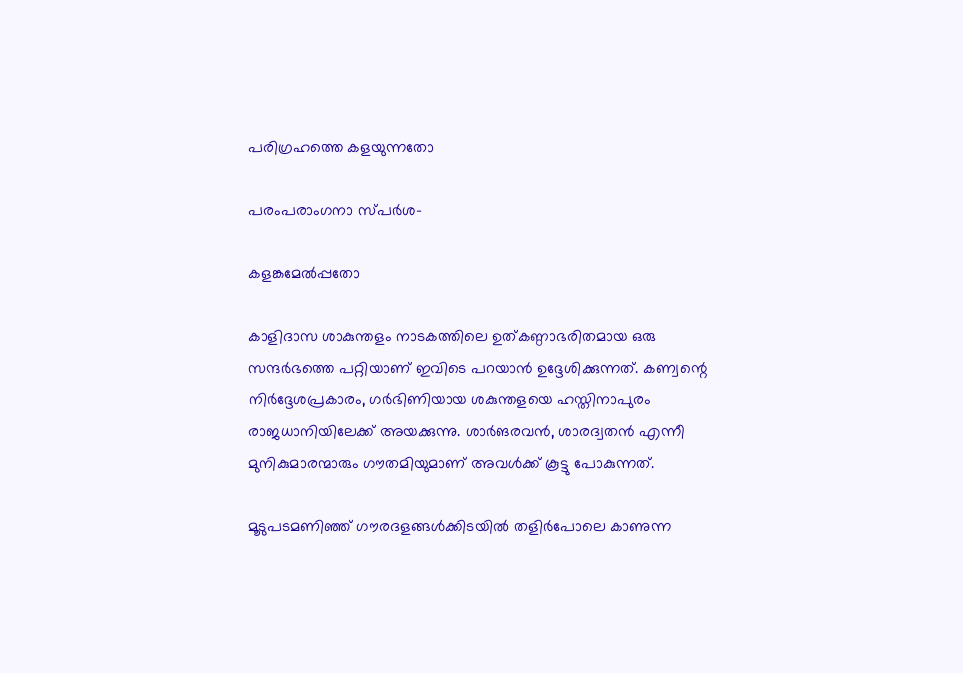പരിഗ്രഹത്തെ കളയുന്നതോ

പരംപരാംഗനാ സ്പര്‍ശ-

കളങ്കമേല്‍പ്പതോ

കാളിദാസ ശാകുന്തളം നാടകത്തിലെ ഉത്കണ്ഠാഭരിതമായ ഒരു സന്ദര്‍ഭത്തെ പറ്റിയാണ് ഇവിടെ പറയാന്‍ ഉദ്ദേശിക്കുന്നത്. കണ്വന്റെ നിര്‍ദ്ദേശപ്രകാരം, ഗര്‍ഭിണിയായ ശകുന്തളയെ ഹസ്തിനാപുരം രാജധാനിയിലേക്ക് അയക്കുന്നു. ശാര്‍ങരവന്‍, ശാരദ്വതന്‍ എന്നീ മുനികുമാരന്മാരും ഗൗതമിയുമാണ് അവള്‍ക്ക് കൂട്ടു പോകുന്നത്.

മൂടുപടമണിഞ്ഞ് ഗൗരദളങ്ങള്‍ക്കിടയില്‍ തളിര്‍പോലെ കാണുന്ന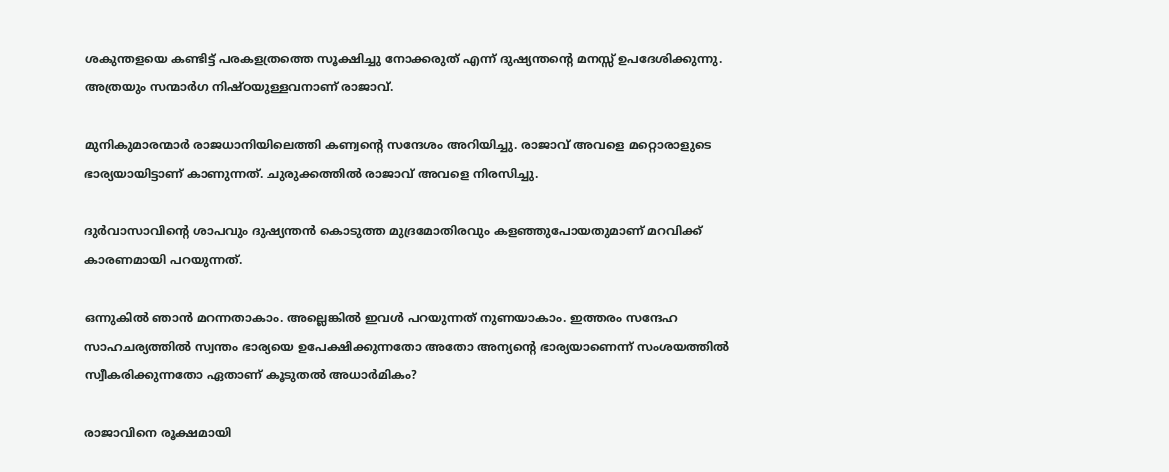ശകുന്തളയെ കണ്ടിട്ട് പരകളത്രത്തെ സൂക്ഷിച്ചു നോക്കരുത് എന്ന് ദുഷ്യന്തന്റെ മനസ്സ് ഉപദേശിക്കുന്നു. അത്രയും സന്മാര്‍ഗ നിഷ്ഠയുള്ളവനാണ് രാജാവ്.

മുനികുമാരന്മാര്‍ രാജധാനിയിലെത്തി കണ്വന്റെ സന്ദേശം അറിയിച്ചു. രാജാവ് അവളെ മറ്റൊരാളുടെ ഭാര്യയായിട്ടാണ് കാണുന്നത്. ചുരുക്കത്തില്‍ രാജാവ് അവളെ നിരസിച്ചു.

ദുര്‍വാസാവിന്റെ ശാപവും ദുഷ്യന്തന്‍ കൊടുത്ത മുദ്രമോതിരവും കളഞ്ഞുപോയതുമാണ് മറവിക്ക് കാരണമായി പറയുന്നത്.

ഒന്നുകില്‍ ഞാന്‍ മറന്നതാകാം. അല്ലെങ്കില്‍ ഇവള്‍ പറയുന്നത് നുണയാകാം. ഇത്തരം സന്ദേഹ സാഹചര്യത്തില്‍ സ്വന്തം ഭാര്യയെ ഉപേക്ഷിക്കുന്നതോ അതോ അന്യന്റെ ഭാര്യയാണെന്ന് സംശയത്തില്‍ സ്വീകരിക്കുന്നതോ ഏതാണ് കൂടുതല്‍ അധാര്‍മികം?

രാജാവിനെ രൂക്ഷമായി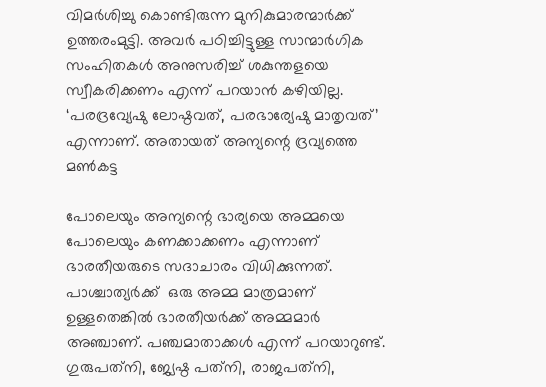വിമര്‍ശിച്ചു കൊണ്ടിരുന്ന മുനികുമാരന്മാര്‍ക്ക് ഉത്തരംമുട്ടി. അവര്‍ പഠിച്ചിട്ടുള്ള സാന്മാര്‍ഗിക സംഹിതകള്‍ അനുസരിച്ച് ശകുന്തളയെ സ്വീകരിക്കണം എന്ന് പറയാന്‍ കഴിയില്ല.  ‘പരദ്രവ്യേഷു ലോഷ്ഠവത്, പരഭാര്യേഷു മാതൃവത്’ എന്നാണ്. അതായത് അന്യന്റെ ദ്രവ്യത്തെ മണ്‍കട്ട

പോലെയും അന്യന്റെ ഭാര്യയെ അമ്മയെ പോലെയും കണക്കാക്കണം എന്നാണ് ഭാരതീയരുടെ സദാചാരം വിധിക്കുന്നത്. പാശ്ചാത്യര്‍ക്ക്  ഒരു അമ്മ മാത്രമാണ് ഉള്ളതെങ്കില്‍ ഭാരതീയര്‍ക്ക് അമ്മമാര്‍ അഞ്ചാണ്. പഞ്ചമാതാക്കള്‍ എന്ന് പറയാറുണ്ട്. ഗുരുപത്‌നി, ജ്യേഷ്ഠ പത്‌നി, രാജപത്‌നി,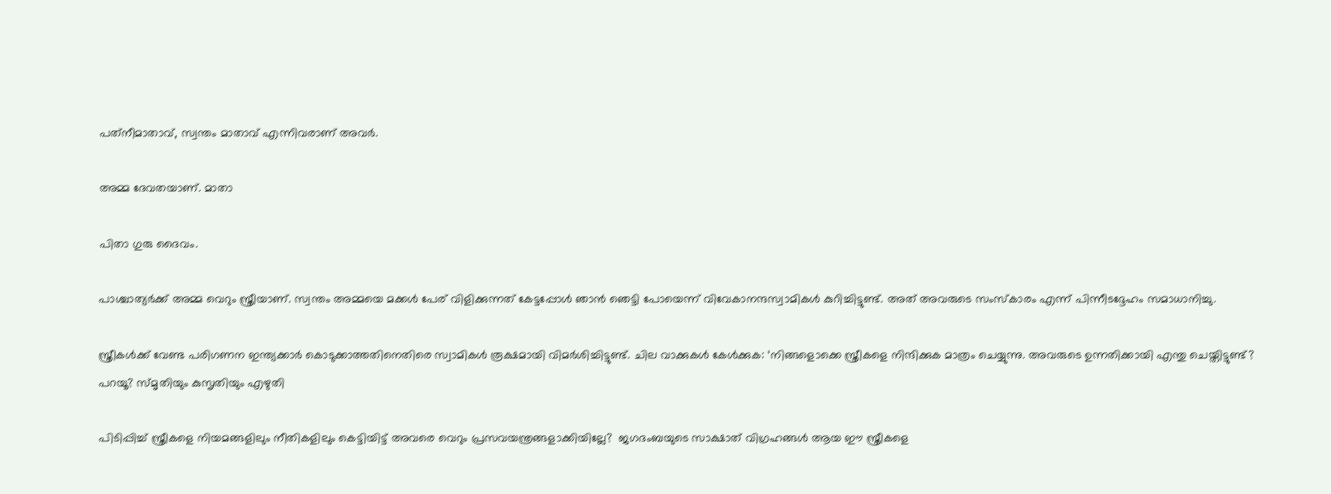പത്‌നീമാതാവ്, സ്വന്തം മാതാവ് എന്നിവരാണ് അവര്‍.

അമ്മ ദേവതയാണ്. മാതാ

പിതാ ഗുരു ദൈവം.

പാശ്ചാത്യര്‍ക്ക് അമ്മ വെറും സ്ത്രീയാണ്. സ്വന്തം അമ്മയെ മക്കള്‍ പേര് വിളിക്കുന്നത് കേട്ടപ്പോള്‍ ഞാന്‍ ഞെട്ടി പോയെന്ന് വിവേകാനന്ദസ്വാമികള്‍ കുറിച്ചിട്ടുണ്ട്. അത് അവരുടെ സംസ്‌കാരം എന്ന് പിന്നീടദ്ദേഹം സമാധാനിച്ചു.

സ്ത്രീകള്‍ക്ക് വേണ്ട പരിഗണന ഇന്ത്യക്കാര്‍ കൊടുക്കാത്തതിനെതിരെ സ്വാമികള്‍ രൂക്ഷമായി വിമര്‍ശിച്ചിട്ടുണ്ട്. ചില വാക്കുകള്‍ കേള്‍ക്കുക: ‘നിങ്ങളൊക്കെ സ്ത്രീകളെ നിന്ദിക്കുക മാത്രം ചെയ്യുന്നു. അവരുടെ ഉന്നതിക്കായി എന്തു ചെയ്തിട്ടുണ്ട്? പറയൂ? സ്മൃതിയും കുസൃതിയും എഴുതി

പിടിപ്പിച്ച് സ്ത്രീകളെ നിയമങ്ങളിലും നീതികളിലും കെട്ടിയിട്ട് അവരെ വെറും പ്രസവയന്ത്രങ്ങളാക്കിയില്ലേ?  ജഗദംബയുടെ സാക്ഷാത് വിഗ്രഹങ്ങള്‍ ആയ ഈ സ്ത്രീകളെ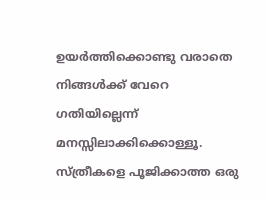ഉയര്‍ത്തിക്കൊണ്ടു വരാതെ നിങ്ങള്‍ക്ക് വേറെ ഗതിയില്ലെന്ന്  മനസ്സിലാക്കിക്കൊള്ളൂ. സ്ത്രീകളെ പൂജിക്കാത്ത ഒരു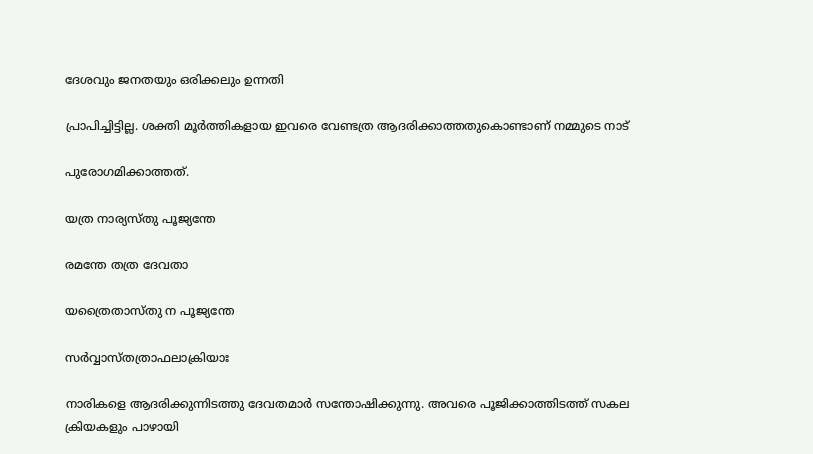ദേശവും ജനതയും ഒരിക്കലും ഉന്നതി

പ്രാപിച്ചിട്ടില്ല. ശക്തി മൂര്‍ത്തികളായ ഇവരെ വേണ്ടത്ര ആദരിക്കാത്തതുകൊണ്ടാണ് നമ്മുടെ നാട്

പുരോഗമിക്കാത്തത്.

യത്ര നാര്യസ്തു പൂജ്യന്തേ

രമന്തേ തത്ര ദേവതാ

യത്രൈതാസ്തു ന പൂജ്യന്തേ

സര്‍വ്വാസ്തത്രാഫലാക്രിയാഃ

നാരികളെ ആദരിക്കുന്നിടത്തു ദേവതമാര്‍ സന്തോഷിക്കുന്നു. അവരെ പൂജിക്കാത്തിടത്ത് സകല ക്രിയകളും പാഴായി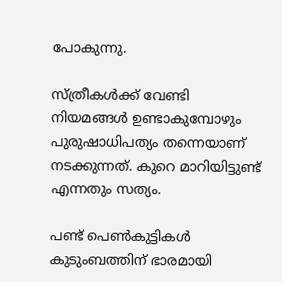പോകുന്നു.

സ്ത്രീകള്‍ക്ക് വേണ്ടി നിയമങ്ങള്‍ ഉണ്ടാകുമ്പോഴും പുരുഷാധിപത്യം തന്നെയാണ് നടക്കുന്നത്. കുറെ മാറിയിട്ടുണ്ട് എന്നതും സത്യം.

പണ്ട് പെണ്‍കുട്ടികള്‍ കുടുംബത്തിന് ഭാരമായി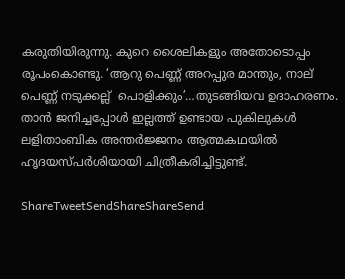കരുതിയിരുന്നു. കുറെ ശൈലികളും അതോടൊപ്പം രൂപംകൊണ്ടു. ‘ആറു പെണ്ണ് അറപ്പുര മാന്തും, നാല് പെണ്ണ് നടുക്കല്ല്  പൊളിക്കും’…തുടങ്ങിയവ ഉദാഹരണം. താന്‍ ജനിച്ചപ്പോള്‍ ഇല്ലത്ത് ഉണ്ടായ പുകിലുകള്‍ ലളിതാംബിക അന്തര്‍ജ്ജനം ആത്മകഥയില്‍ ഹൃദയസ്പര്‍ശിയായി ചിത്രീകരിച്ചിട്ടുണ്ട്.

ShareTweetSendShareShareSend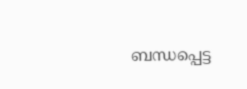ബന്ധപ്പെട്ട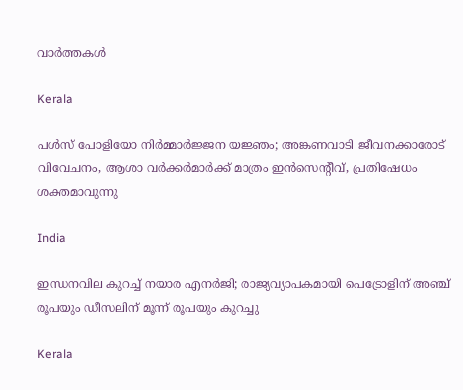വാര്‍ത്തകള്‍

Kerala

പള്‍സ് പോളിയോ നിര്‍മ്മാര്‍ജ്ജന യജ്ഞം; അങ്കണവാടി ജീവനക്കാരോട് വിവേചനം, ആശാ വര്‍ക്കര്‍മാര്‍ക്ക് മാത്രം ഇന്‍സെന്റീവ്, പ്രതിഷേധം ശക്തമാവുന്നു

India

ഇന്ധനവില കുറച്ച് നയാര എനർജി; രാജ്യവ്യാപകമായി പെട്രോളിന് അഞ്ച് രൂപയും ഡീസലിന് മൂന്ന് രൂപയും കുറച്ചു

Kerala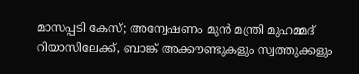മാസപ്പടി കേസ്; അന്വേഷണം മുൻ മന്ത്രി മുഹമ്മദ് റിയാസിലേക്ക്, ബാങ്ക് അക്കൗണ്ടുകളും സ്വത്തുക്കളും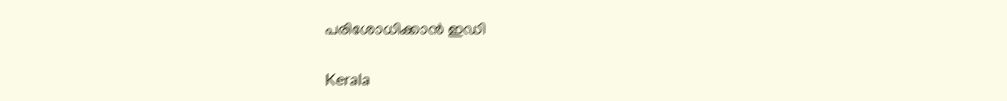പരിശോധിക്കാൻ ഇഡി

Kerala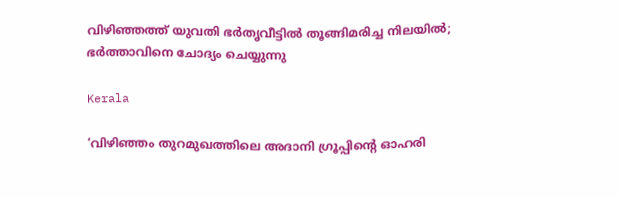വിഴിഞ്ഞത്ത് യുവതി ഭർതൃവീട്ടിൽ തൂങ്ങിമരിച്ച നിലയിൽ; ഭർത്താവിനെ ചോദ്യം ചെയ്യുന്നു

Kerala

‘വിഴിഞ്ഞം തുറമുഖത്തിലെ അദാനി ഗ്രൂപ്പിന്റെ ഓഹരി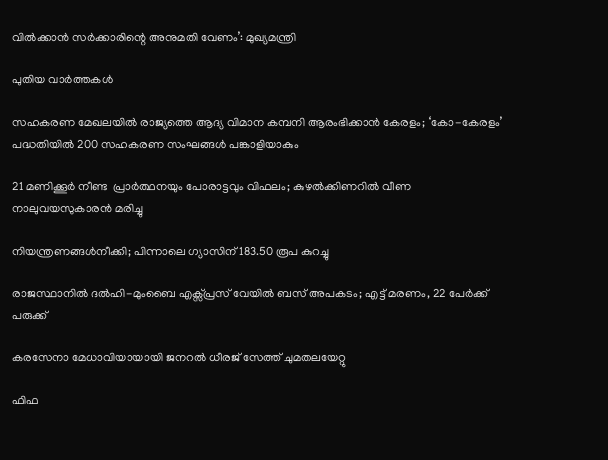വിൽക്കാൻ സർക്കാരിന്റെ അനുമതി വേണം’: മുഖ്യമന്ത്രി

പുതിയ വാര്‍ത്തകള്‍

സഹകരണ മേഖലയിൽ രാജ്യത്തെ ആദ്യ വിമാന കമ്പനി ആരംഭിക്കാൻ കേരളം; ‘കോ-കേരളം’ പദ്ധതിയിൽ 200 സഹകരണ സംഘങ്ങൾ പങ്കാളിയാകും

21 മണിക്കൂർ നീണ്ട  പ്രാര്‍ത്ഥനയും പോരാട്ടവും വിഫലം; കുഴൽക്കിണറിൽ വീണ നാലുവയസുകാരൻ മരിച്ചു

നിയന്ത്രണങ്ങൾനീക്കി; പിന്നാലെ ഗ്യാസിന് 183.50 രൂപ കുറച്ചു

രാജസ്ഥാനിൽ ദല്‍ഹി-മുംബൈ എക്സ്പ്രസ് വേയിൽ ബസ് അപകടം; എട്ട് മരണം, 22 പേർക്ക് പരുക്ക്

കരസേനാ മേധാവിയായായി ജനറല്‍ ധീരജ് സേത്ത് ചുമതലയേറ്റു

ഫിഫ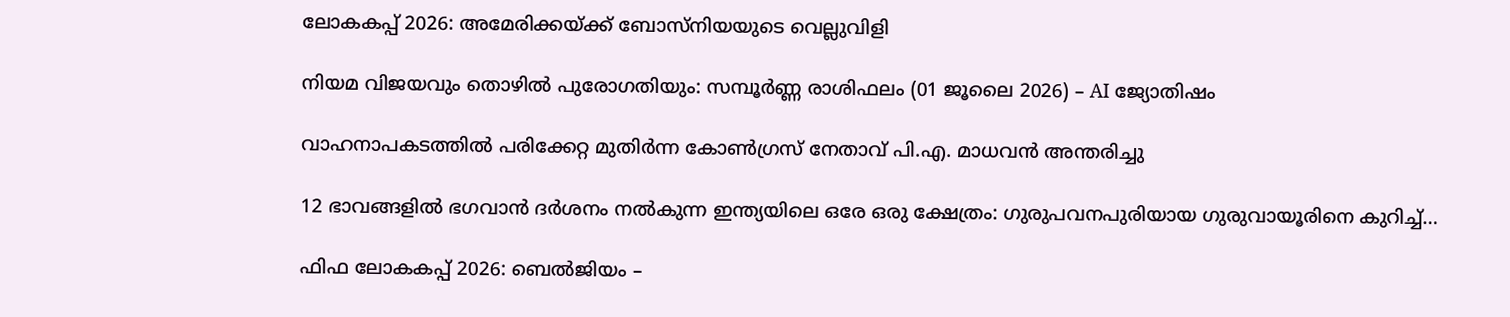ലോകകപ്പ് 2026: അമേരിക്കയ്‌ക്ക് ബോസ്‌നിയയുടെ വെല്ലുവിളി

നിയമ വിജയവും തൊഴിൽ പുരോഗതിയും: സമ്പൂർണ്ണ രാശിഫലം (01 ജൂലൈ 2026) – AI ജ്യോതിഷം

വാഹനാപകടത്തിൽ പരിക്കേറ്റ മുതിർന്ന കോൺഗ്രസ് നേതാവ് പി.എ. മാധവൻ അന്തരിച്ചു

12 ഭാവങ്ങളില്‍ ഭഗവാന്‍ ദര്‍ശനം നല്‍കുന്ന ഇന്ത്യയിലെ ഒരേ ഒരു ക്ഷേത്രം: ഗുരുപവനപുരിയായ ഗുരുവായൂരിനെ കുറിച്ച്…

ഫിഫ ലോകകപ്പ് 2026: ബെല്‍ജിയം –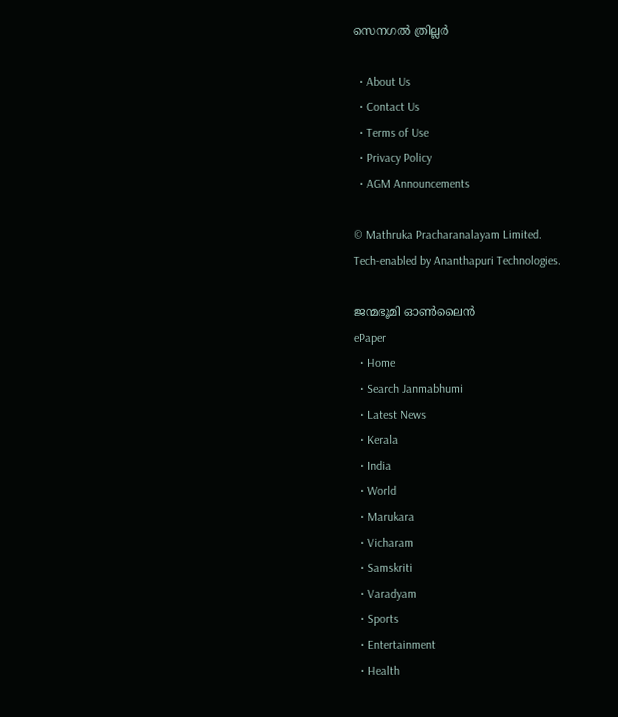സെനഗല്‍ ത്രില്ലര്‍

  • About Us
  • Contact Us
  • Terms of Use
  • Privacy Policy
  • AGM Announcements

© Mathruka Pracharanalayam Limited.
Tech-enabled by Ananthapuri Technologies.

ജന്മഭൂമി ഓണ്‍ലൈന്‍
ePaper
  • Home
  • Search Janmabhumi
  • Latest News
  • Kerala
  • India
  • World
  • Marukara
  • Vicharam
  • Samskriti
  • Varadyam
  • Sports
  • Entertainment
  • Health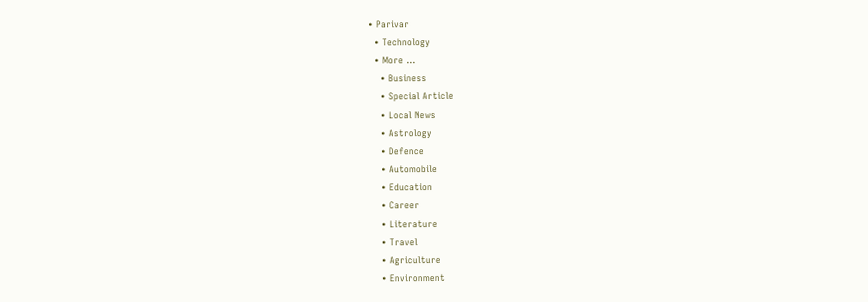• Parivar
  • Technology
  • More …
    • Business
    • Special Article
    • Local News
    • Astrology
    • Defence
    • Automobile
    • Education
    • Career
    • Literature
    • Travel
    • Agriculture
    • Environment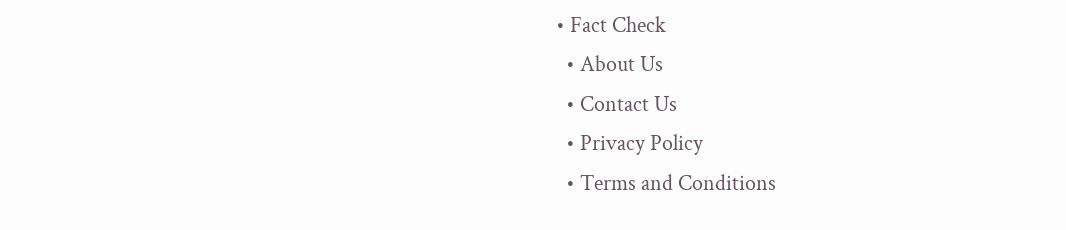• Fact Check
  • About Us
  • Contact Us
  • Privacy Policy
  • Terms and Conditions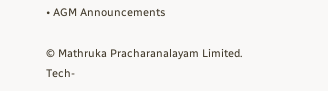• AGM Announcements

© Mathruka Pracharanalayam Limited.
Tech-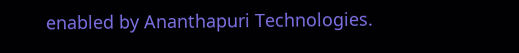enabled by Ananthapuri Technologies.